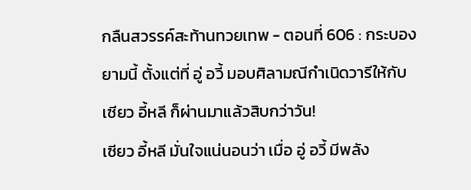กลืนสวรรค์สะท้านทวยเทพ - ตอนที่ 606 : กระบอง
ยามนี้ ตั้งแต่ที่ อู่ อวี้ มอบศิลามณีกำเนิดวารีให้กับ
เซียว อี้หลี ก็ผ่านมาแล้วสิบกว่าวัน!
เซียว อี้หลี มั่นใจแน่นอนว่า เมื่อ อู่ อวี้ มีพลัง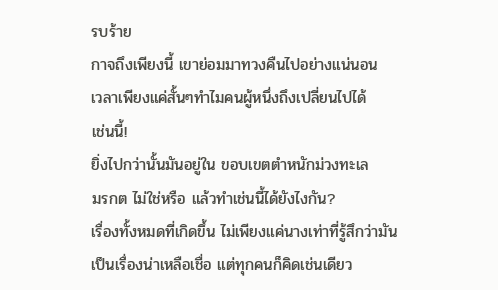รบร้าย
กาจถึงเพียงนี้ เขาย่อมมาทวงคืนไปอย่างแน่นอน
เวลาเพียงแค่สั้นๆทำไมคนผู้หนึ่งถึงเปลี่ยนไปได้
เช่นนี้!
ยิ่งไปกว่านั้นมันอยู่ใน ขอบเขตตำหนักม่วงทะเล
มรกต ไม่ใช่หรือ แล้วทำเช่นนี้ได้ยังไงกัน?
เรื่องทั้งหมดที่เกิดขึ้น ไม่เพียงแค่นางเท่าที่รู้สึกว่ามัน
เป็นเรื่องน่าเหลือเชื่อ แต่ทุกคนก็คิดเช่นเดียว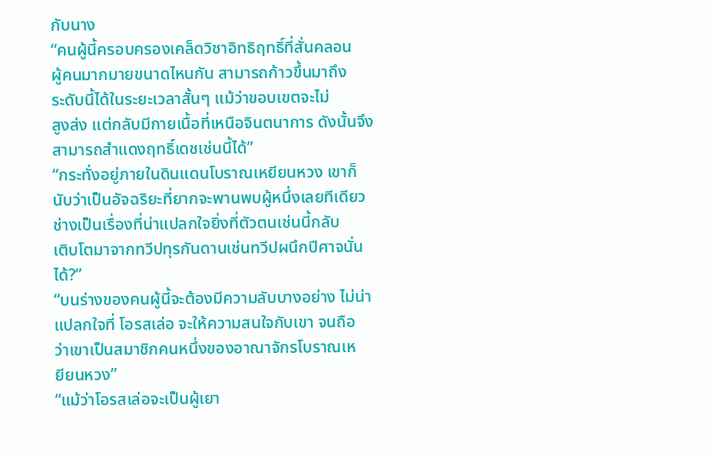กับนาง
“คนผู้นี้ครอบครองเคล็ดวิชาอิทธิฤทธิ์ที่สั่นคลอน
ผู้คนมากมายขนาดไหนกัน สามารถก้าวขึ้นมาถึง
ระดับนี้ได้ในระยะเวลาสั้นๆ แม้ว่าขอบเขตจะไม่
สูงส่ง แต่กลับมีกายเนื้อที่เหนือจินตนาการ ดังนั้นจึง
สามารถสำแดงฤทธิ์เดชเช่นนี้ได้”
“กระทั่งอยู่ภายในดินแดนโบราณเหยียนหวง เขาก็
นับว่าเป็นอัจฉริยะที่ยากจะพานพบผู้หนึ่งเลยทีเดียว
ช่างเป็นเรื่องที่น่าแปลกใจยิ่งที่ตัวตนเช่นนี้กลับ
เติบโตมาจากทวีปทุรกันดานเช่นทวีปผนึกปีศาจนั่น
ได้?”
“บนร่างของคนผู้นี้จะต้องมีความลับบางอย่าง ไม่น่า
แปลกใจที่ โอรสเล่อ จะให้ความสนใจกับเขา จนถือ
ว่าเขาเป็นสมาชิกคนหนึ่งของอาณาจักรโบราณเห
ยียนหวง”
“แม้ว่าโอรสเล่อจะเป็นผู้เยา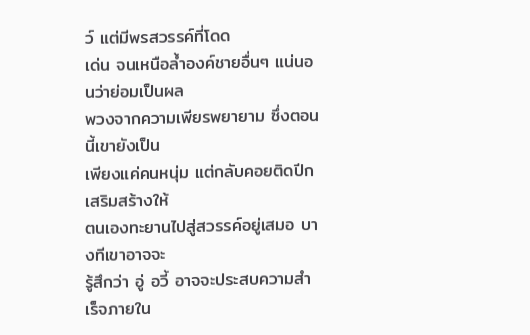ว์ แต่มีพรสวรรค์ที่โดด
เด่น จนเหนือล้ำองค์ชายอื่นๆ แน่นอนว่าย่อมเป็นผล
พวงจากความเพียรพยายาม ซึ่งตอนนี้เขายังเป็น
เพียงแค่คนหนุ่ม แต่กลับคอยติดปีกเสริมสร้างให้
ตนเองทะยานไปสู่สวรรค์อยู่เสมอ บางทีเขาอาจจะ
รู้สึกว่า อู่ อวี้ อาจจะประสบความสำเร็จภายใน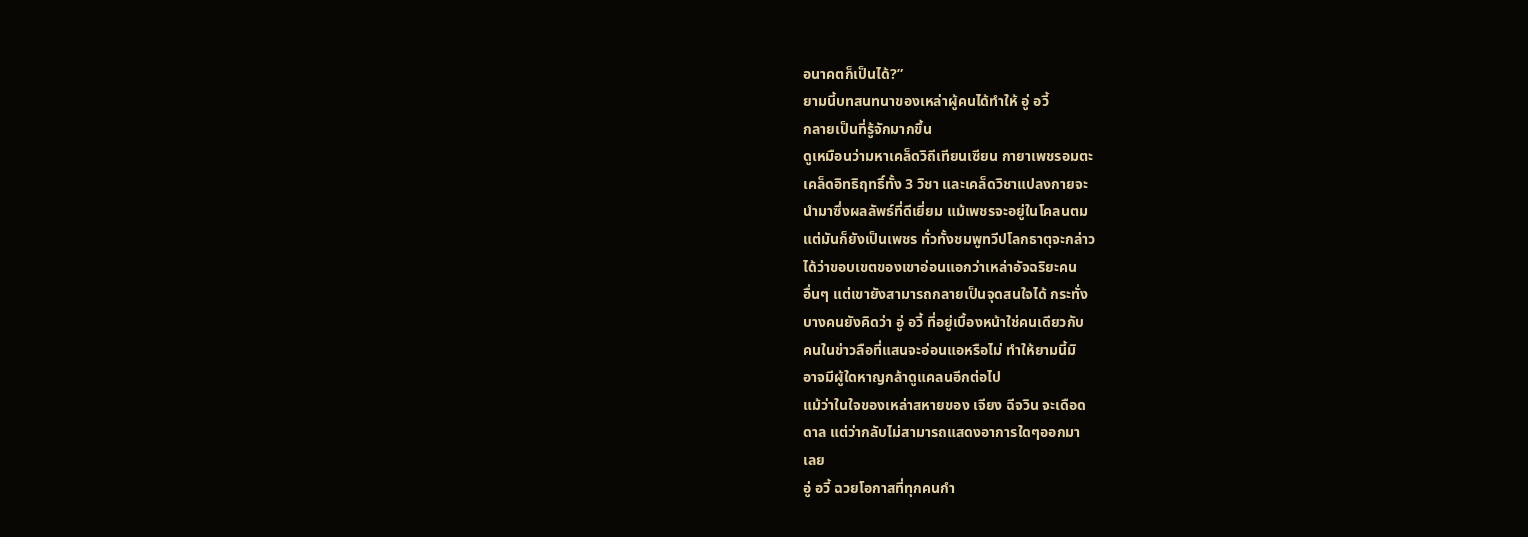อนาคตก็เป็นได้?”
ยามนี้บทสนทนาของเหล่าผู้คนได้ทำให้ อู่ อวี้
กลายเป็นที่รู้จักมากขึ้น
ดูเหมือนว่ามหาเคล็ดวิถีเทียนเซียน กายาเพชรอมตะ
เคล็ดอิทธิฤทธิ์ทั้ง 3 วิชา และเคล็ดวิชาแปลงกายจะ
นำมาซึ่งผลลัพธ์ที่ดีเยี่ยม แม้เพชรจะอยู่ในโคลนตม
แต่มันก็ยังเป็นเพชร ทั่วทั้งชมพูทวีปโลกธาตุจะกล่าว
ได้ว่าขอบเขตของเขาอ่อนแอกว่าเหล่าอัจฉริยะคน
อื่นๆ แต่เขายังสามารถกลายเป็นจุดสนใจได้ กระทั่ง
บางคนยังคิดว่า อู่ อวี้ ที่อยู่เบื้องหน้าใช่คนเดียวกับ
คนในข่าวลือที่แสนจะอ่อนแอหรือไม่ ทำให้ยามนี้มิ
อาจมีผู้ใดหาญกล้าดูแคลนอีกต่อไป
แม้ว่าในใจของเหล่าสหายของ เจียง ฉีจวิน จะเดือด
ดาล แต่ว่ากลับไม่สามารถแสดงอาการใดๆออกมา
เลย
อู่ อวี้ ฉวยโอกาสที่ทุกคนกำ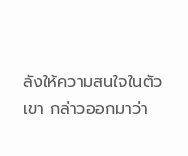ลังให้ความสนใจในตัว
เขา กล่าวออกมาว่า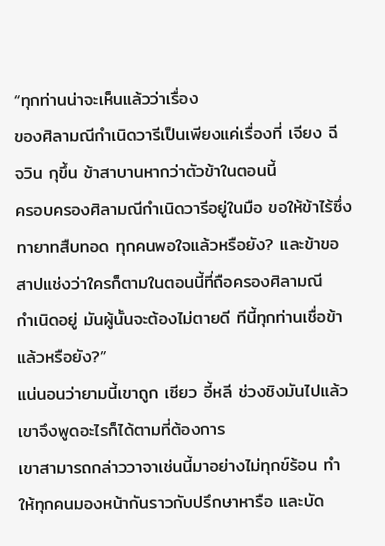“ทุกท่านน่าจะเห็นแล้วว่าเรื่อง
ของศิลามณีกำเนิดวารีเป็นเพียงแค่เรื่องที่ เจียง ฉี
จวิน กุขึ้น ข้าสาบานหากว่าตัวข้าในตอนนี้
ครอบครองศิลามณีกำเนิดวารีอยู่ในมือ ขอให้ข้าไร้ซึ่ง
ทายาทสืบทอด ทุกคนพอใจแล้วหรือยัง? และข้าขอ
สาปแช่งว่าใครก็ตามในตอนนี้ที่ถือครองศิลามณี
กำเนิดอยู่ มันผู้นั้นจะต้องไม่ตายดี ทีนี้ทุกท่านเชื่อข้า
แล้วหรือยัง?”
แน่นอนว่ายามนี้เขาถูก เซียว อี้หลี ช่วงชิงมันไปแล้ว
เขาจึงพูดอะไรก็ได้ตามที่ต้องการ
เขาสามารถกล่าววาจาเช่นนี้มาอย่างไม่ทุกข์ร้อน ทำ
ให้ทุกคนมองหน้ากันราวกับปรึกษาหารือ และบัด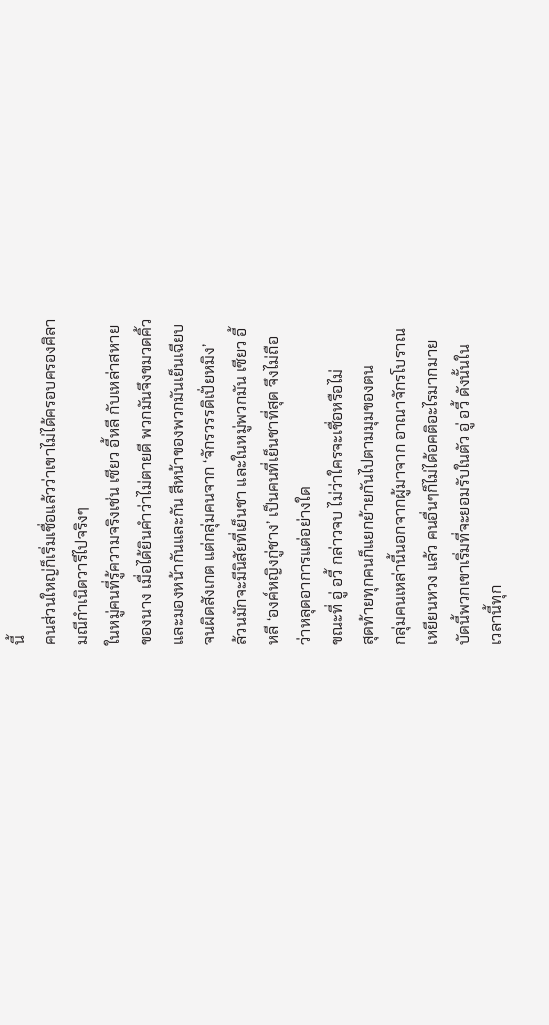นี้
คนส่วนใหญ่ก็เริ่มเชื่อแล้วว่าเขาไม่ได้ครอบครองศิลา
มณีกำเนิดวารีไปจริงๆ
ในหมู่คนที่รู้ความจริงเช่น เซียว อี้หลี กับเหล่าสหาย
ของนาง เมื่อได้ยินคำว่าไม่ตายดี พวกมันจึงขมวดคิ้ว
และมองหน้ากันและกัน สีหน้าของพวกมันเย็นเฉียบ
จนผิดสังเกต แต่กลุ่มคนจาก ‘จักรวรรดิเปั่ยหมิง’
ล้วนมักจะมีนิสัยที่เย็นชา และในหมู่พวกมัน เซียว อี้
หลี ‘องค์หญิงกู่ชาง’ เป็นคนที่เย็นชาที่สุด จึงไม่ถือ
ว่าหลุดอาการแต่อย่างใด
ขณะที่ อู่ อวี้ กล่าวจบ ไม่ว่าใครจะเชื่อหรือไม่
สุดท้ายทุกคนก็แยกย้ายกันไปตามมุมของตน
กลุ่มคนเหล่านี้นอกจากผู้มาจาก อาณาจักรโบราณ
เหยียนหวง แล้ว คนอื่นๆก็ไม่ได้อคติอะไรมากมาย
บัดนี้พวกเขาเริ่มที่จะยอมรับในตัว อู่ อวี้ ดังนั้นใน
เวลานี้ทุก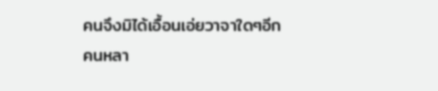คนจึงมิได้เอื้อนเอ่ยวาจาใดๆอีก
คนหลา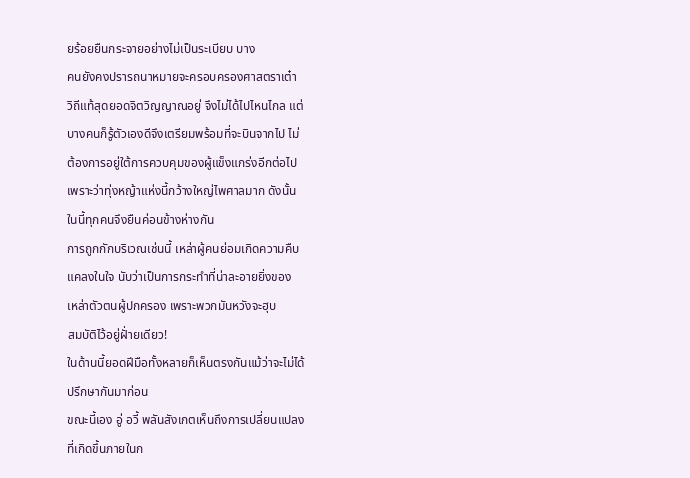ยร้อยยืนกระจายอย่างไม่เป็นระเบียบ บาง
คนยังคงปรารถนาหมายจะครอบครองศาสตราเต๋า
วิถีแท้สุดยอดจิตวิญญาณอยู่ จึงไม่ได้ไปไหนไกล แต่
บางคนก็รู้ตัวเองดีจึงเตรียมพร้อมที่จะบินจากไป ไม่
ต้องการอยู่ใต้การควบคุมของผู้แข็งแกร่งอีกต่อไป
เพราะว่าทุ่งหญ้าแห่งนี้กว้างใหญ่ไพศาลมาก ดังนั้น
ในนี้ทุกคนจึงยืนค่อนข้างห่างกัน
การถูกกักบริเวณเช่นนี้ เหล่าผู้คนย่อมเกิดความคืบ
แคลงในใจ นับว่าเป็นการกระทำที่น่าละอายยิ่งของ
เหล่าตัวตนผู้ปกครอง เพราะพวกมันหวังจะฮุบ
สมบัติไว้อยู่ฝั่ายเดียว!
ในด้านนี้ยอดฝีมือทั้งหลายก็เห็นตรงกันแม้ว่าจะไม่ได้
ปรึกษากันมาก่อน
ขณะนี้เอง อู่ อวี้ พลันสังเกตเห็นถึงการเปลี่ยนแปลง
ที่เกิดขึ้นภายในก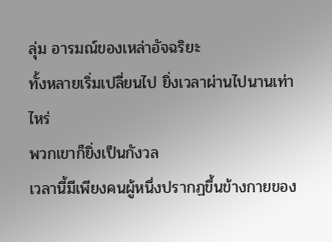ลุ่ม อารมณ์ของเหล่าอัจฉริยะ
ทั้งหลายเริ่มเปลี่ยนไป ยิ่งเวลาผ่านไปนานเท่าไหร่
พวกเขาก็ยิ่งเป็นกังวล
เวลานี้มีเพียงคนผู้หนึ่งปรากฏขึ้นข้างกายของ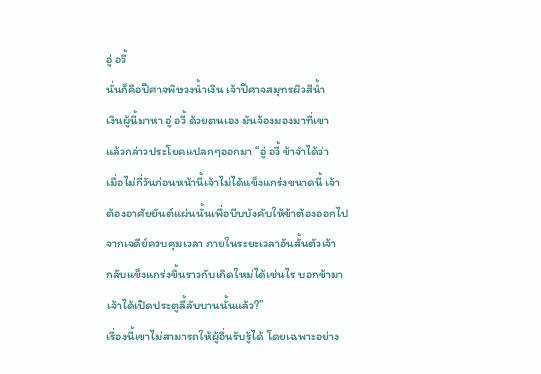อู่ อวี้
นั่นก็คือปีศาจพิษวงน้ำเงิน เจ้าปีศาจสมุทรผิวสีน้ำ
เงินผู้นี้มาหา อู่ อวี้ ด้วยตนเอง มันจ้องมองมาที่เขา
แล้วกล่าวประโยคแปลกๆออกมา “อู่ อวี้ ข้าจำได้ว่า
เมื่อไม่กี่วันก่อนหน้านี้เจ้าไม่ได้แข็งแกร่งขนาดนี้ เจ้า
ต้องอาศัยยันต์แผ่นนั้นเพื่อบีบบังคับให้ข้าต้องออกไป
จากเจดีย์ควบคุมเวลา ภายในระยะเวลาอันสั้นตัวเจ้า
กลับแข็งแกร่งขึ้นราวกับเกิดใหม่ได้เช่นไร บอกข้ามา
เจ้าได้เปิดประตูลี้ลับบานนั้นแล้ว?”
เรื่องนี้เขาไม่สามารถให้ผู้อื่นรับรู้ได้ โดยเฉพาะอย่าง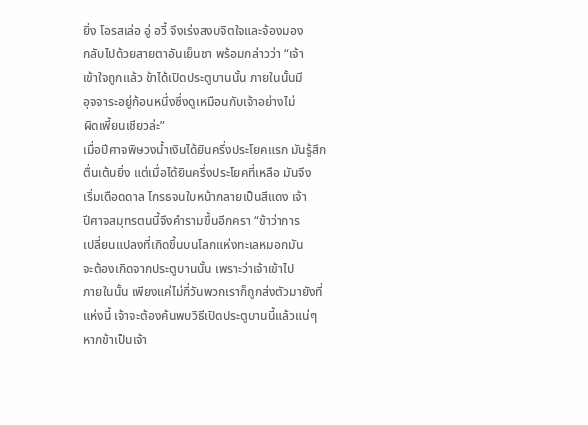ยิ่ง โอรสเล่อ อู่ อวี้ จึงเร่งสงบจิตใจและจ้องมอง
กลับไปด้วยสายตาอันเย็นชา พร้อมกล่าวว่า “เจ้า
เข้าใจถูกแล้ว ข้าได้เปิดประตูบานนั้น ภายในนั้นมี
อุจจาระอยู่ก้อนหนึ่งซึ่งดูเหมือนกับเจ้าอย่างไม่
ผิดเพี้ยนเชียวล่ะ”
เมื่อปีศาจพิษวงน้ำเงินได้ยินครึ่งประโยคแรก มันรู้สึก
ตื่นเต้นยิ่ง แต่เมื่อได้ยินครึ่งประโยคที่เหลือ มันจึง
เริ่มเดือดดาล โกรธจนใบหน้ากลายเป็นสีแดง เจ้า
ปีศาจสมุทรตนนี้จึงคำรามขึ้นอีกครา “ข้าว่าการ
เปลี่ยนแปลงที่เกิดขึ้นบนโลกแห่งทะเลหมอกมัน
จะต้องเกิดจากประตูบานนั้น เพราะว่าเจ้าเข้าไป
ภายในนั้น เพียงแค่ไม่กี่วันพวกเราก็ถูกส่งตัวมายังที่
แห่งนี้ เจ้าจะต้องค้นพบวิธีเปิดประตูบานนี้แล้วแน่ๆ
หากข้าเป็นเจ้า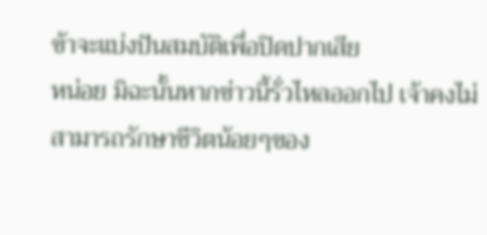ข้าจะแบ่งปันสมบัติเพื่อปิดปากเสีย
หน่อย มิฉะนั้นหากข่าวนี้รั่วไหลออกไป เจ้าคงไม่
สามารถรักษาชีวิตน้อยๆของ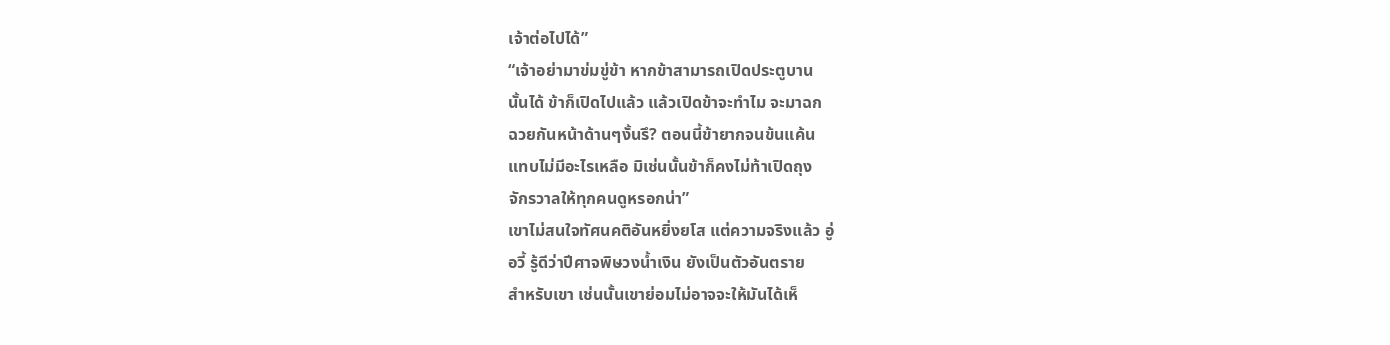เจ้าต่อไปได้”
“เจ้าอย่ามาข่มขู่ข้า หากข้าสามารถเปิดประตูบาน
นั้นได้ ข้าก็เปิดไปแล้ว แล้วเปิดข้าจะทำไม จะมาฉก
ฉวยกันหน้าด้านๆงั้นรึ? ตอนนี้ข้ายากจนข้นแค้น
แทบไม่มีอะไรเหลือ มิเช่นนั้นข้าก็คงไม่ท้าเปิดถุง
จักรวาลให้ทุกคนดูหรอกน่า”
เขาไม่สนใจทัศนคติอันหยิ่งยโส แต่ความจริงแล้ว อู่
อวี้ รู้ดีว่าปีศาจพิษวงน้ำเงิน ยังเป็นตัวอันตราย
สำหรับเขา เช่นนั้นเขาย่อมไม่อาจจะให้มันได้เห็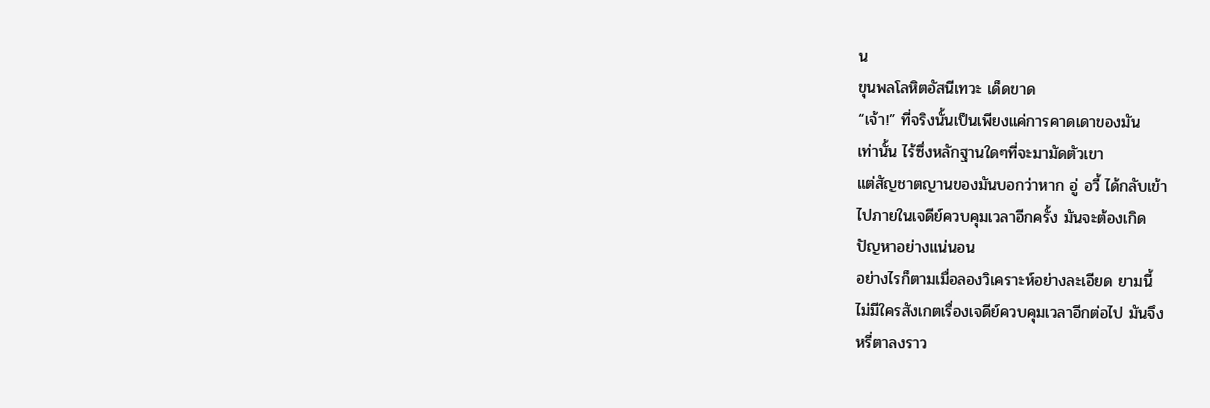น
ขุนพลโลหิตอัสนีเทวะ เด็ดขาด
“เจ้า!” ที่จริงนั้นเป็นเพียงแค่การคาดเดาของมัน
เท่านั้น ไร้ซึ่งหลักฐานใดๆที่จะมามัดตัวเขา
แต่สัญชาตญานของมันบอกว่าหาก อู่ อวี้ ได้กลับเข้า
ไปภายในเจดีย์ควบคุมเวลาอีกครั้ง มันจะต้องเกิด
ปัญหาอย่างแน่นอน
อย่างไรก็ตามเมื่อลองวิเคราะห์อย่างละเอียด ยามนี้
ไม่มีใครสังเกตเรื่องเจดีย์ควบคุมเวลาอีกต่อไป มันจึง
หรี่ตาลงราว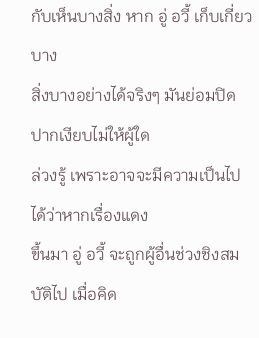กับเห็นบางสิ่ง หาก อู่ อวี้ เก็บเกี่ยวบาง
สิ่งบางอย่างได้จริงๆ มันย่อมปิดปากเงียบไม่ให้ผู้ใด
ล่วงรู้ เพราะอาจจะมีความเป็นไปได้ว่าหากเรื่องแดง
ขึ้นมา อู่ อวี้ จะถูกผู้อื่นช่วงชิงสมบัติไป เมื่อคิด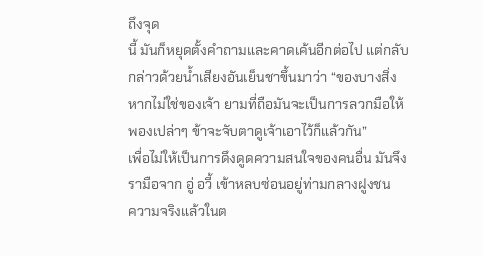ถึงจุด
นี้ มันก็หยุดตั้งคำถามและคาดเค้นอีกต่อไป แต่กลับ
กล่าวด้วยน้ำเสียงอันเย็นชาขึ้นมาว่า “ของบางสิ่ง
หากไม่ใช่ของเจ้า ยามที่ถือมันจะเป็นการลวกมือให้
พองเปล่าๆ ข้าจะจับตาดูเจ้าเอาไว้ก็แล้วกัน”
เพื่อไม่ให้เป็นการดึงดูดความสนใจของคนอื่น มันจึง
รามือจาก อู่ อวี้ เข้าหลบซ่อนอยู่ท่ามกลางฝูงชน
ความจริงแล้วในต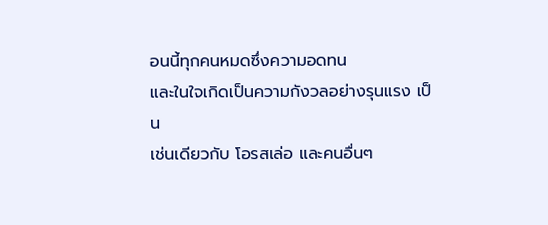อนนี้ทุกคนหมดซึ่งความอดทน
และในใจเกิดเป็นความกังวลอย่างรุนแรง เป็น
เช่นเดียวกับ โอรสเล่อ และคนอื่นๆ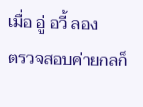เมื่อ อู่ อวี้ ลอง
ตรวจสอบค่ายกลก็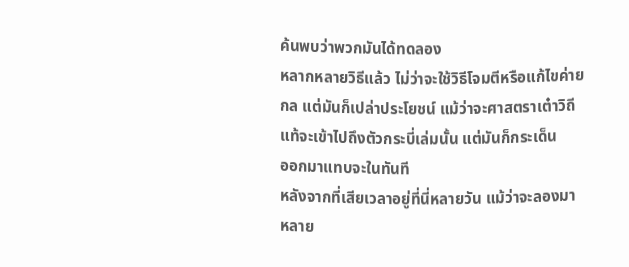ค้นพบว่าพวกมันได้ทดลอง
หลากหลายวิธีแล้ว ไม่ว่าจะใช้วิธีโจมตีหรือแก้ไขค่าย
กล แต่มันก็เปล่าประโยชน์ แม้ว่าจะศาสตราเต๋าวิถี
แท้จะเข้าไปถึงตัวกระบี่เล่มนั้น แต่มันก็กระเด็น
ออกมาแทบจะในทันที
หลังจากที่เสียเวลาอยู่ที่นี่หลายวัน แม้ว่าจะลองมา
หลาย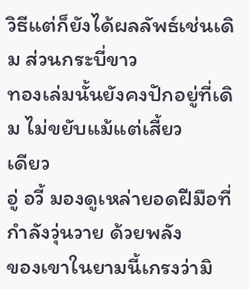วิธีแต่ก็ยังได้ผลลัพธ์เช่นเดิม ส่วนกระบี่ขาว
ทองเล่มนั้นยังคงปักอยู่ที่เดิม ไม่ขยับแม้แต่เสี้ยว
เดียว
อู่ อวี้ มองดูเหล่ายอดฝีมือที่กำลังวุ่นวาย ด้วยพลัง
ของเขาในยามนี้เกรงว่ามิ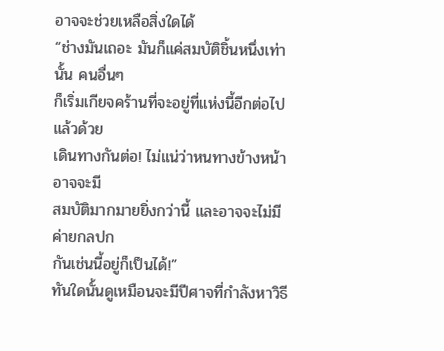อาจจะช่วยเหลือสิ่งใดได้
“ช่างมันเถอะ มันก็แค่สมบัติชิ้นหนึ่งเท่านั้น คนอื่นๆ
ก็เริ่มเกียจคร้านที่จะอยู่ที่แห่งนี้อีกต่อไปแล้วด้วย
เดินทางกันต่อ! ไม่แน่ว่าหนทางข้างหน้าอาจจะมี
สมบัติมากมายยิ่งกว่านี้ และอาจจะไม่มีค่ายกลปก
กันเช่นนี้อยู่ก็เป็นได้!”
ทันใดนั้นดูเหมือนจะมีปีศาจที่กำลังหาวิธี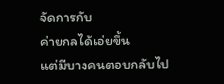จัดการกับ
ค่ายกลได้เอ่ยขึ้น
แต่มีบางคนตอบกลับไป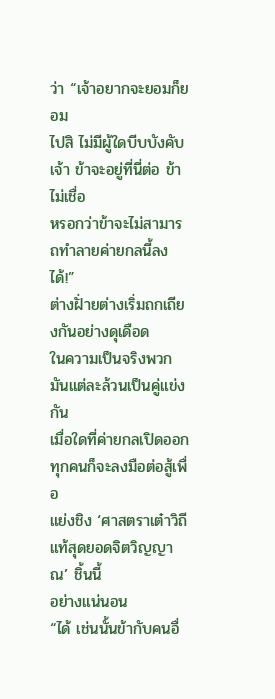ว่า “เจ้าอยากจะยอมก็ยอม
ไปสิ ไม่มีผู้ใดบีบบังคับเจ้า ข้าจะอยู่ที่นี่ต่อ ข้าไม่เชื่อ
หรอกว่าข้าจะไม่สามารถทำลายค่ายกลนี้ลงได้!”
ต่างฝั่ายต่างเริ่มถกเถียงกันอย่างดุเดือด
ในความเป็นจริงพวกมันแต่ละล้วนเป็นคู่แข่งกัน
เมื่อใดที่ค่ายกลเปิดออก ทุกคนก็จะลงมือต่อสู้เพื่อ
แย่งชิง ‘ศาสตราเต๋าวิถีแท้สุดยอดจิตวิญญาณ’ ชิ้นนี้
อย่างแน่นอน
“ได้ เช่นนั้นข้ากับคนอื่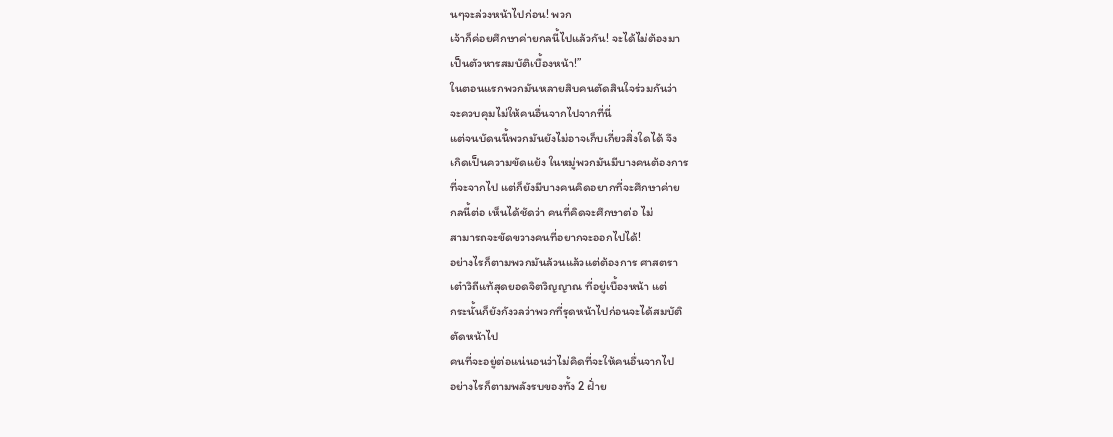นๆจะล่วงหน้าไปก่อน! พวก
เจ้าก็ค่อยศึกษาค่ายกลนี้ไปแล้วกัน! จะได้ไม่ต้องมา
เป็นตัวหารสมบัติเบื้องหน้า!”
ในตอนแรกพวกมันหลายสิบคนตัดสินใจร่วมกันว่า
จะควบคุมไม่ให้คนอื่นจากไปจากที่นี่
แต่จนบัดนนี้พวกมันยังไม่อาจเก็บเกี่ยวสิ่งใดได้ จึง
เกิดเป็นความขัดแย้ง ในหมู่พวกมันมีบางคนต้องการ
ที่จะจากไป แต่ก็ยังมีบางคนคิดอยากที่จะศึกษาค่าย
กลนี้ต่อ เห็นได้ชัดว่า คนที่คิดจะศึกษาต่อ ไม่
สามารถจะขัดขวางคนที่อยากจะออกไปได้!
อย่างไรก็ตามพวกมันล้วนแล้วแต่ต้องการ ศาสตรา
เต๋าวิถีแท้สุดยอดจิตวิญญาณ ที่อยู่เบื้องหน้า แต่
กระนั้นก็ยังกังวลว่าพวกที่รุดหน้าไปก่อนจะได้สมบัติ
ตัดหน้าไป
คนที่จะอยู่ต่อแน่นอนว่าไม่คิดที่จะให้คนอื่นจากไป
อย่างไรก็ตามพลังรบของทั้ง 2 ฝั่าย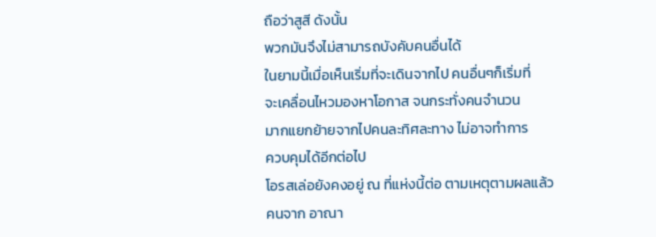ถือว่าสูสี ดังนั้น
พวกมันจึงไม่สามารถบังคับคนอื่นได้
ในยามนี้เมื่อเห็นเริ่มที่จะเดินจากไป คนอื่นๆก็เริ่มที่
จะเคลื่อนไหวมองหาโอกาส จนกระทั่งคนจำนวน
มากแยกย้ายจากไปคนละทิศละทาง ไม่อาจทำการ
ควบคุมได้อีกต่อไป
โอรสเล่อยังคงอยู่ ณ ที่แห่งนี้ต่อ ตามเหตุตามผลแล้ว
คนจาก อาณา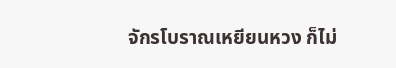จักรโบราณเหยียนหวง ก็ไม่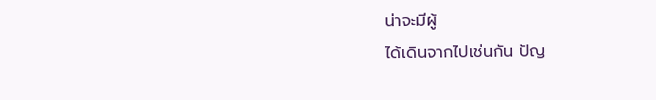น่าจะมีผู้
ได้เดินจากไปเช่นกัน ปัญ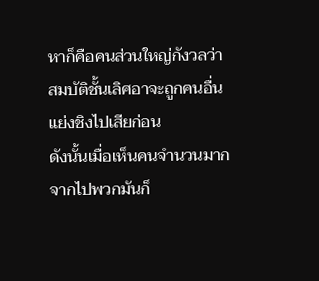หาก็คือคนส่วนใหญ่กังวลว่า
สมบัติชั้นเลิศอาจะถูกคนอื่นแย่งชิงไปเสียก่อน
ดังนั้นเมื่อเห็นคนจำนวนมากจากไปพวกมันก็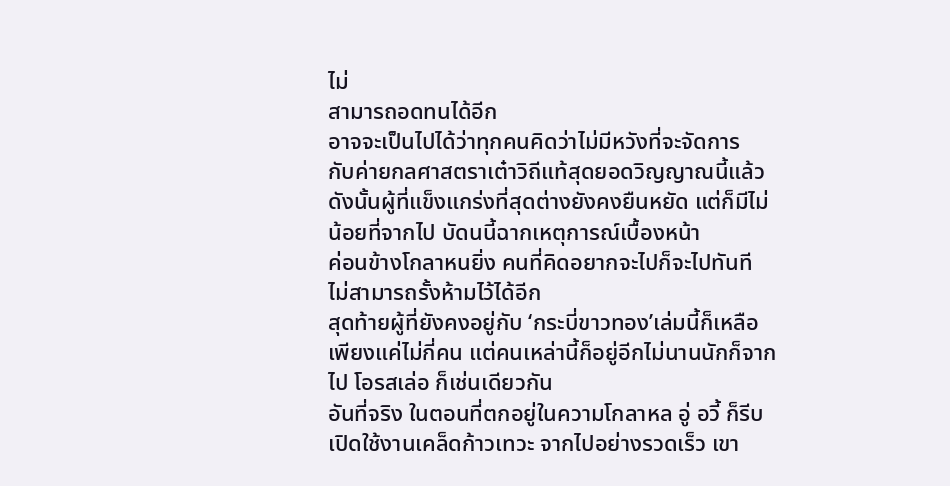ไม่
สามารถอดทนได้อีก
อาจจะเป็นไปได้ว่าทุกคนคิดว่าไม่มีหวังที่จะจัดการ
กับค่ายกลศาสตราเต๋าวิถีแท้สุดยอดวิญญาณนี้แล้ว
ดังนั้นผู้ที่แข็งแกร่งที่สุดต่างยังคงยืนหยัด แต่ก็มีไม่
น้อยที่จากไป บัดนนี้ฉากเหตุการณ์เบื้องหน้า
ค่อนข้างโกลาหนยิ่ง คนที่คิดอยากจะไปก็จะไปทันที
ไม่สามารถรั้งห้ามไว้ได้อีก
สุดท้ายผู้ที่ยังคงอยู่กับ ‘กระบี่ขาวทอง’เล่มนี้ก็เหลือ
เพียงแค่ไม่กี่คน แต่คนเหล่านี้ก็อยู่อีกไม่นานนักก็จาก
ไป โอรสเล่อ ก็เช่นเดียวกัน
อันที่จริง ในตอนที่ตกอยู่ในความโกลาหล อู่ อวี้ ก็รีบ
เปิดใช้งานเคล็ดก้าวเทวะ จากไปอย่างรวดเร็ว เขา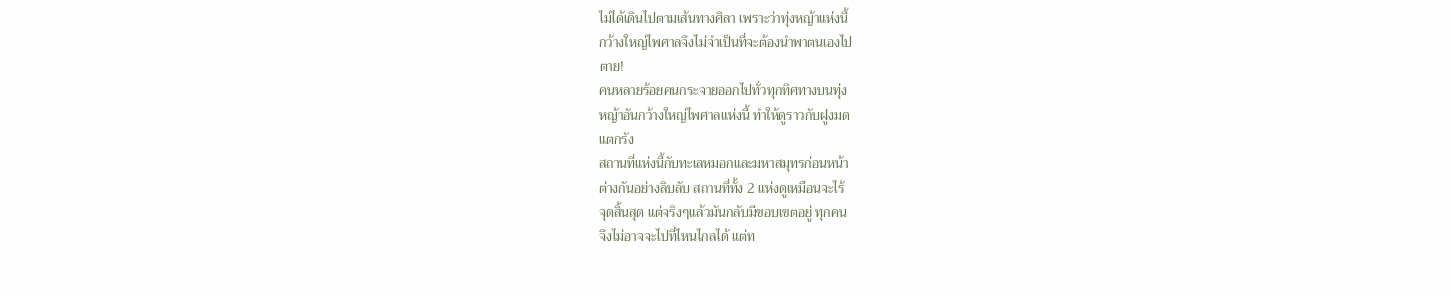ไม่ได้เดินไปตามเส้นทางศิลา เพราะว่าทุ่งหญ้าแห่งนี้
กว้างใหญ่ไพศาลจึงไม่จำเป็นที่จะต้องนำพาตนเองไป
ตาย!
คนหลายร้อยคนกระจายออกไปทั่วทุกทิศทางบนทุ่ง
หญ้าอันกว้างใหญ่ไพศาลแห่งนี้ ทำให้ดูราวกับฝูงมด
แตกรัง
สถานที่แห่งนี้กับทะเลหมอกและมหาสมุทรก่อนหน้า
ต่างกันอย่างลิบลับ สถานที่ทั้ง 2 แห่งดูเหมือนจะไร้
จุดสิ้นสุด แต่จริงๆแล้วมันกลับมีขอบเขตอยู่ ทุกคน
จึงไม่อาจจะไปที่ไหนไกลได้ แต่ท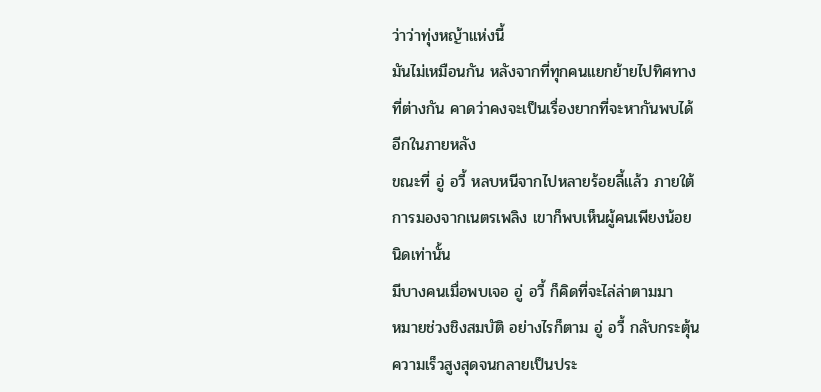ว่าว่าทุ่งหญ้าแห่งนี้
มันไม่เหมือนกัน หลังจากที่ทุกคนแยกย้ายไปทิศทาง
ที่ต่างกัน คาดว่าคงจะเป็นเรื่องยากที่จะหากันพบได้
อีกในภายหลัง
ขณะที่ อู่ อวี้ หลบหนีจากไปหลายร้อยลี้แล้ว ภายใต้
การมองจากเนตรเพลิง เขาก็พบเห็นผู้คนเพียงน้อย
นิดเท่านั้น
มีบางคนเมื่อพบเจอ อู่ อวี้ ก็คิดที่จะไล่ล่าตามมา
หมายช่วงชิงสมบัติ อย่างไรก็ตาม อู่ อวี้ กลับกระตุ้น
ความเร็วสูงสุดจนกลายเป็นประ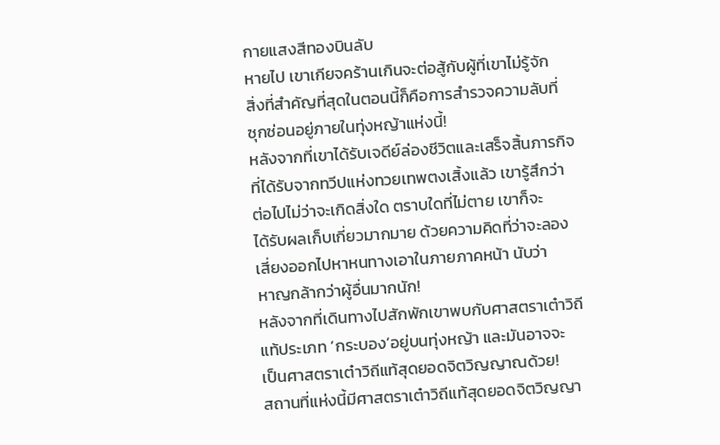กายแสงสีทองบินลับ
หายไป เขาเกียจคร้านเกินจะต่อสู้กับผู้ที่เขาไม่รู้จัก
สิ่งที่สำคัญที่สุดในตอนนี้ก็คือการสำรวจความลับที่
ซุกซ่อนอยู่ภายในทุ่งหญ้าแห่งนี้!
หลังจากที่เขาได้รับเจดีย์ล่องชีวิตและเสร็จสิ้นภารกิจ
ที่ได้รับจากทวีปแห่งทวยเทพตงเสิ้งแล้ว เขารู้สึกว่า
ต่อไปไม่ว่าจะเกิดสิ่งใด ตราบใดที่ไม่ตาย เขาก็จะ
ได้รับผลเก็บเกี่ยวมากมาย ด้วยความคิดที่ว่าจะลอง
เสี่ยงออกไปหาหนทางเอาในภายภาคหน้า นับว่า
หาญกล้ากว่าผู้อื่นมากนัก!
หลังจากที่เดินทางไปสักพักเขาพบกับศาสตราเต๋าวิถี
แท้ประเภท ‘กระบอง’อยู่บนทุ่งหญ้า และมันอาจจะ
เป็นศาสตราเต๋าวิถีแท้สุดยอดจิตวิญญาณด้วย!
สถานที่แห่งนี้มีศาสตราเต๋าวิถีแท้สุดยอดจิตวิญญา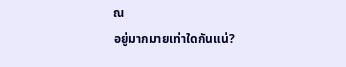ณ
อยู่มากมายเท่าใดกันแน่?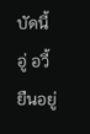บัดนี้ อู่ อวี้ ยืนอยู่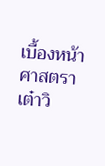เบื้องหน้าศาสตราเต๋าวิ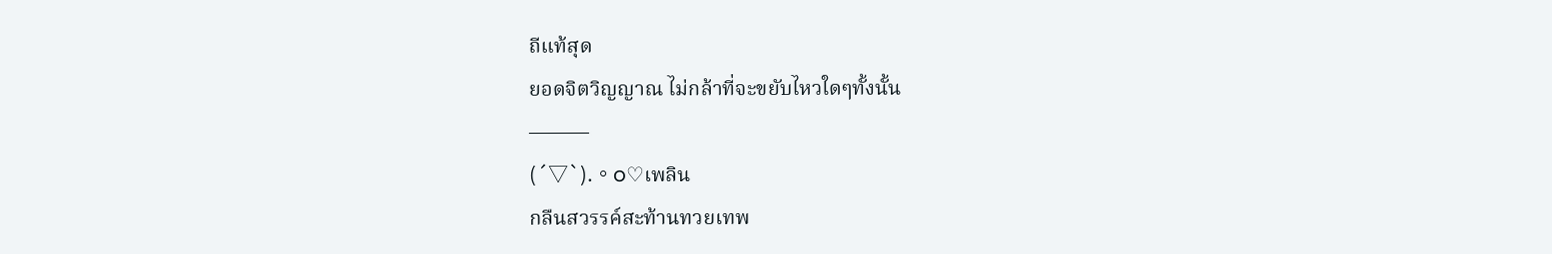ถีแท้สุด
ยอดจิตวิญญาณ ไม่กล้าที่จะขยับไหวใดๆทั้งนั้น
———
(´▽`).。o♡เพลิน
กลืนสวรรค์สะท้านทวยเทพ